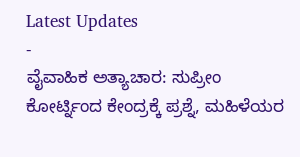Latest Updates
-
ವೈವಾಹಿಕ ಅತ್ಯಾಚಾರ: ಸುಪ್ರೀಂ ಕೋರ್ಟ್ನಿಂದ ಕೇಂದ್ರಕ್ಕೆ ಪ್ರಶ್ನೆ, ಮಹಿಳೆಯರ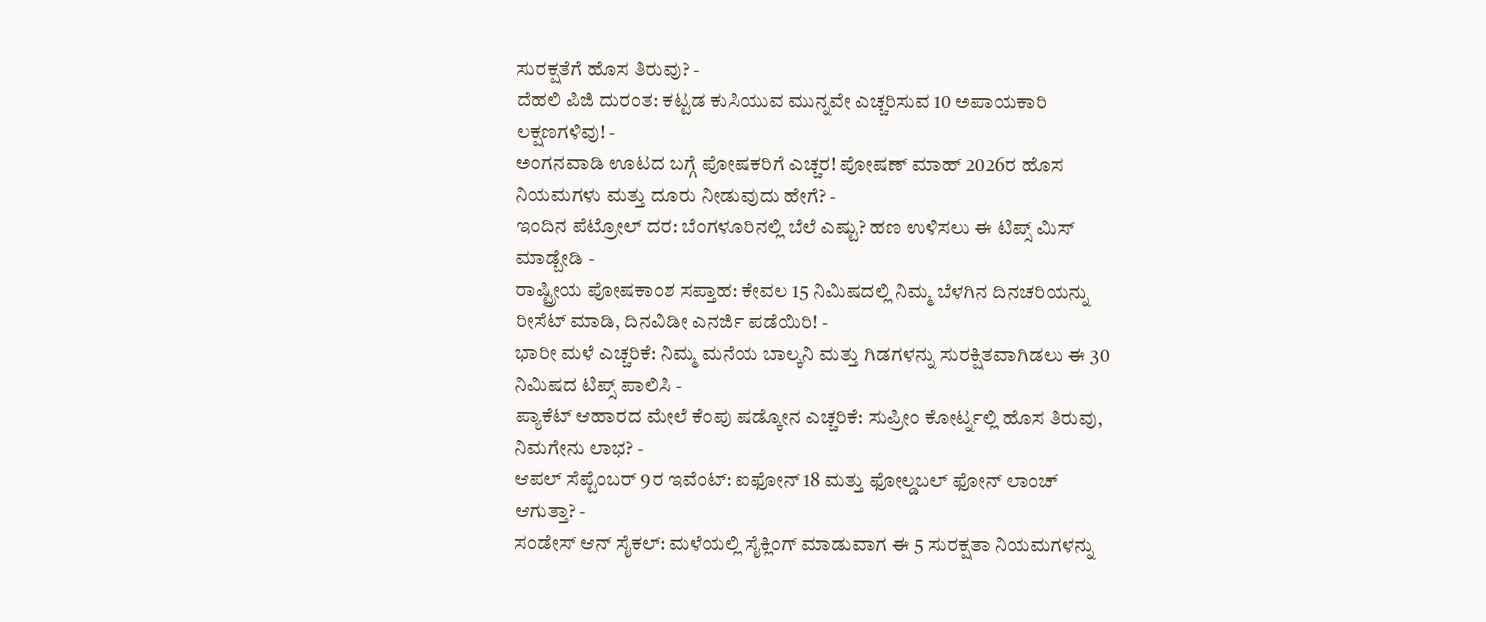ಸುರಕ್ಷತೆಗೆ ಹೊಸ ತಿರುವು? -
ದೆಹಲಿ ಪಿಜಿ ದುರಂತ: ಕಟ್ಟಡ ಕುಸಿಯುವ ಮುನ್ನವೇ ಎಚ್ಚರಿಸುವ 10 ಅಪಾಯಕಾರಿ ಲಕ್ಷಣಗಳಿವು! -
ಅಂಗನವಾಡಿ ಊಟದ ಬಗ್ಗೆ ಪೋಷಕರಿಗೆ ಎಚ್ಚರ! ಪೋಷಣ್ ಮಾಹ್ 2026ರ ಹೊಸ ನಿಯಮಗಳು ಮತ್ತು ದೂರು ನೀಡುವುದು ಹೇಗೆ? -
ಇಂದಿನ ಪೆಟ್ರೋಲ್ ದರ: ಬೆಂಗಳೂರಿನಲ್ಲಿ ಬೆಲೆ ಎಷ್ಟು? ಹಣ ಉಳಿಸಲು ಈ ಟಿಪ್ಸ್ ಮಿಸ್ ಮಾಡ್ಬೇಡಿ -
ರಾಷ್ಟ್ರೀಯ ಪೋಷಕಾಂಶ ಸಪ್ತಾಹ: ಕೇವಲ 15 ನಿಮಿಷದಲ್ಲಿ ನಿಮ್ಮ ಬೆಳಗಿನ ದಿನಚರಿಯನ್ನು ರೀಸೆಟ್ ಮಾಡಿ, ದಿನವಿಡೀ ಎನರ್ಜಿ ಪಡೆಯಿರಿ! -
ಭಾರೀ ಮಳೆ ಎಚ್ಚರಿಕೆ: ನಿಮ್ಮ ಮನೆಯ ಬಾಲ್ಕನಿ ಮತ್ತು ಗಿಡಗಳನ್ನು ಸುರಕ್ಷಿತವಾಗಿಡಲು ಈ 30 ನಿಮಿಷದ ಟಿಪ್ಸ್ ಪಾಲಿಸಿ -
ಪ್ಯಾಕೆಟ್ ಆಹಾರದ ಮೇಲೆ ಕೆಂಪು ಷಡ್ಕೋನ ಎಚ್ಚರಿಕೆ: ಸುಪ್ರೀಂ ಕೋರ್ಟ್ನಲ್ಲಿ ಹೊಸ ತಿರುವು, ನಿಮಗೇನು ಲಾಭ? -
ಆಪಲ್ ಸೆಪ್ಟೆಂಬರ್ 9ರ ಇವೆಂಟ್: ಐಫೋನ್ 18 ಮತ್ತು ಫೋಲ್ಡಬಲ್ ಫೋನ್ ಲಾಂಚ್ ಆಗುತ್ತಾ? -
ಸಂಡೇಸ್ ಆನ್ ಸೈಕಲ್: ಮಳೆಯಲ್ಲಿ ಸೈಕ್ಲಿಂಗ್ ಮಾಡುವಾಗ ಈ 5 ಸುರಕ್ಷತಾ ನಿಯಮಗಳನ್ನು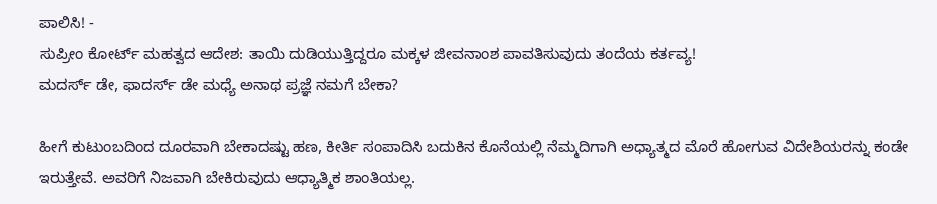ಪಾಲಿಸಿ! -
ಸುಪ್ರೀಂ ಕೋರ್ಟ್ ಮಹತ್ವದ ಆದೇಶ: ತಾಯಿ ದುಡಿಯುತ್ತಿದ್ದರೂ ಮಕ್ಕಳ ಜೀವನಾಂಶ ಪಾವತಿಸುವುದು ತಂದೆಯ ಕರ್ತವ್ಯ!
ಮದರ್ಸ್ ಡೇ, ಫಾದರ್ಸ್ ಡೇ ಮಧ್ಯೆ ಅನಾಥ ಪ್ರಜ್ಞೆ ನಮಗೆ ಬೇಕಾ?

ಹೀಗೆ ಕುಟುಂಬದಿಂದ ದೂರವಾಗಿ ಬೇಕಾದಷ್ಟು ಹಣ, ಕೀರ್ತಿ ಸಂಪಾದಿಸಿ ಬದುಕಿನ ಕೊನೆಯಲ್ಲಿ ನೆಮ್ಮದಿಗಾಗಿ ಅಧ್ಯಾತ್ಮದ ಮೊರೆ ಹೋಗುವ ವಿದೇಶಿಯರನ್ನು ಕಂಡೇ ಇರುತ್ತೇವೆ. ಅವರಿಗೆ ನಿಜವಾಗಿ ಬೇಕಿರುವುದು ಆಧ್ಯಾತ್ಮಿಕ ಶಾಂತಿಯಲ್ಲ.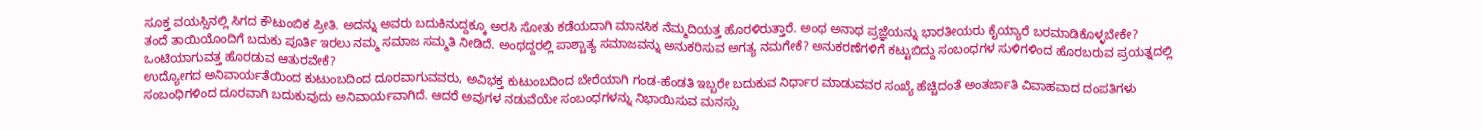ಸೂಕ್ತ ವಯಸ್ಸಿನಲ್ಲಿ ಸಿಗದ ಕೌಟುಂಬಿಕ ಪ್ರೀತಿ. ಅದನ್ನು ಅವರು ಬದುಕಿನುದ್ದಕ್ಕೂ ಅರಸಿ ಸೋತು ಕಡೆಯದಾಗಿ ಮಾನಸಿಕ ನೆಮ್ಮದಿಯತ್ತ ಹೊರಳಿರುತ್ತಾರೆ. ಅಂಥ ಅನಾಥ ಪ್ರಜ್ಞೆಯನ್ನು ಭಾರತೀಯರು ಕೈಯ್ಯಾರೆ ಬರಮಾಡಿಕೊಳ್ಳಬೇಕೇ?
ತಂದೆ ತಾಯಿಯೊಂದಿಗೆ ಬದುಕು ಪೂರ್ತಿ ಇರಲು ನಮ್ಮ ಸಮಾಜ ಸಮ್ಮತಿ ನೀಡಿದೆ. ಅಂಥದ್ದರಲ್ಲಿ ಪಾಶ್ಚಾತ್ಯ ಸಮಾಜವನ್ನು ಅನುಕರಿಸುವ ಅಗತ್ಯ ನಮಗೇಕೆ? ಅನುಕರಣೆಗಳಿಗೆ ಕಟ್ಟುಬಿದ್ದು ಸಂಬಂಧಗಳ ಸುಳಿಗಳಿಂದ ಹೊರಬರುವ ಪ್ರಯತ್ನದಲ್ಲಿ ಒಂಟಿಯಾಗುವತ್ತ ಹೊರಡುವ ಆತುರವೇಕೆ?
ಉದ್ಯೋಗದ ಅನಿವಾರ್ಯತೆಯಿಂದ ಕುಟುಂಬದಿಂದ ದೂರವಾಗುವವರು, ಅವಿಭಕ್ತ ಕುಟುಂಬದಿಂದ ಬೇರೆಯಾಗಿ ಗಂಡ-ಹೆಂಡತಿ ಇಬ್ಬರೇ ಬದುಕುವ ನಿರ್ಧಾರ ಮಾಡುವವರ ಸಂಖ್ಯೆ ಹೆಚ್ಚಿದಂತೆ ಅಂತರ್ಜಾತಿ ವಿವಾಹವಾದ ದಂಪತಿಗಳು ಸಂಬಂಧಿಗಳಿಂದ ದೂರವಾಗಿ ಬದುಕುವುದು ಅನಿವಾರ್ಯವಾಗಿದೆ. ಆದರೆ ಅವುಗಳ ನಡುವೆಯೇ ಸಂಬಂಧಗಳನ್ನು ನಿಭಾಯಿಸುವ ಮನಸ್ಸು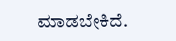ಮಾಡಬೇಕಿದೆ.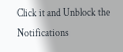Click it and Unblock the Notifications